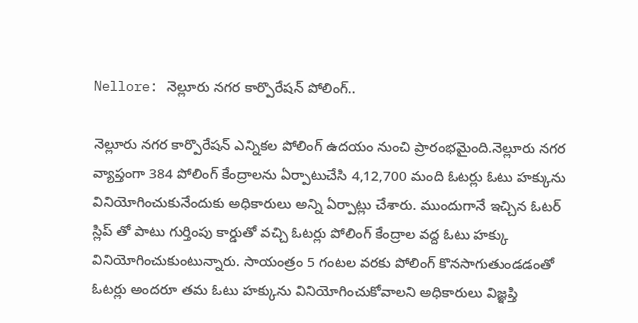Nellore: నెల్లూరు నగర కార్పొరేషన్ పోలింగ్..

నెల్లూరు నగర కార్పొరేషన్ ఎన్నికల పోలింగ్ ఉదయం నుంచి ప్రారంభమైంది.నెల్లూరు నగర వ్యాప్తంగా 384 పోలింగ్ కేంద్రాలను ఏర్పాటుచేసి 4,12,700 మంది ఓటర్లు ఓటు హక్కును వినియోగించుకునేందుకు అధికారులు అన్ని ఏర్పాట్లు చేశారు. ముందుగానే ఇచ్చిన ఓటర్ స్లిప్ తో పాటు గుర్తింపు కార్డుతో వచ్చి ఓటర్లు పోలింగ్ కేంద్రాల వద్ద ఓటు హక్కు వినియోగించుకుంటున్నారు. సాయంత్రం 5 గంటల వరకు పోలింగ్ కొనసాగుతుండడంతో ఓటర్లు అందరూ తమ ఓటు హక్కును వినియోగించుకోవాలని అధికారులు విజ్ఞప్తి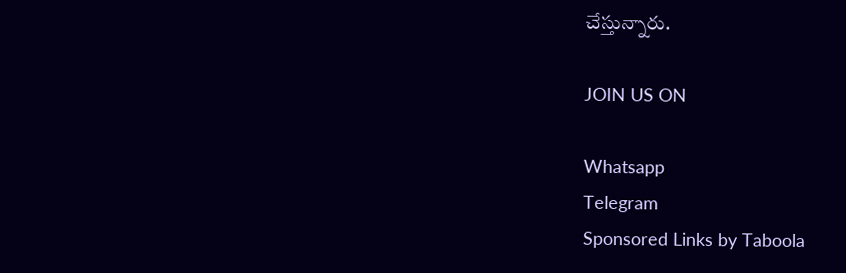చేస్తున్నారు.

JOIN US ON

Whatsapp
Telegram
Sponsored Links by Taboola